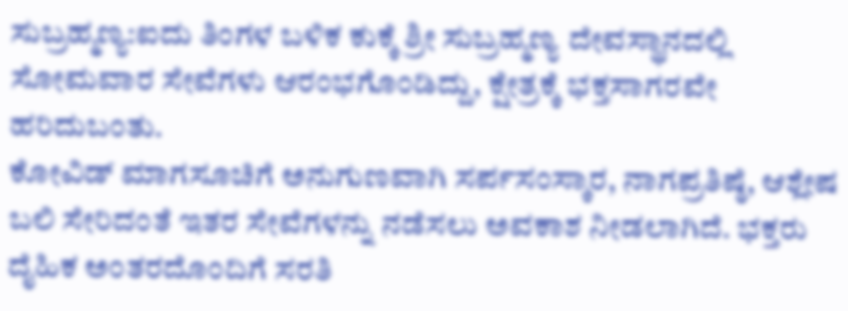ಸುಬ್ರಹ್ಮಣ್ಯ:ಐದು ತಿಂಗಳ ಬಳಿಕ ಕುಕ್ಕೆ ಶ್ರೀ ಸುಬ್ರಹ್ಮಣ್ಯ ದೇವಸ್ಥಾನದಲ್ಲಿ ಸೋಮವಾರ ಸೇವೆಗಳು ಆರಂಭಗೊಂಡಿದ್ದು, ಕ್ಷೇತ್ರಕ್ಕೆ ಭಕ್ತಸಾಗರವೇ ಹರಿದುಬಂತು.
ಕೋವಿಡ್ ಮಾಗಸೂಚಿಗೆ ಅನುಗುಣವಾಗಿ ಸರ್ಪಸಂಸ್ಕಾರ, ನಾಗಪ್ರತಿಷ್ಠೆ, ಆಶ್ಲೇಷ ಬಲಿ ಸೇರಿದಂತೆ ಇತರ ಸೇವೆಗಳನ್ನು ನಡೆಸಲು ಅವಕಾಶ ನೀಡಲಾಗಿದೆ. ಭಕ್ತರು ದೈಹಿಕ ಅಂತರದೊಂದಿಗೆ ಸರತಿ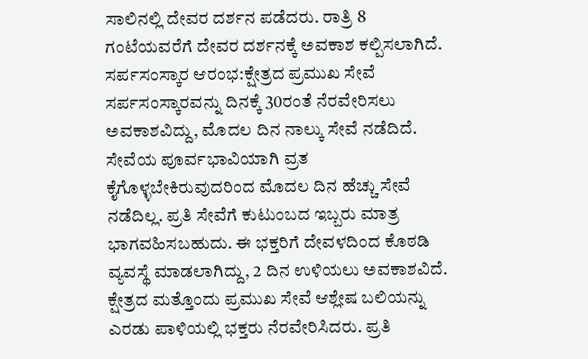ಸಾಲಿನಲ್ಲಿ ದೇವರ ದರ್ಶನ ಪಡೆದರು. ರಾತ್ರಿ 8 ಗಂಟೆಯವರೆಗೆ ದೇವರ ದರ್ಶನಕ್ಕೆ ಅವಕಾಶ ಕಲ್ಪಿಸಲಾಗಿದೆ.
ಸರ್ಪಸಂಸ್ಕಾರ ಆರಂಭ:ಕ್ಷೇತ್ರದ ಪ್ರಮುಖ ಸೇವೆ ಸರ್ಪಸಂಸ್ಕಾರವನ್ನು ದಿನಕ್ಕೆ 30ರಂತೆ ನೆರವೇರಿಸಲು ಅವಕಾಶವಿದ್ದು, ಮೊದಲ ದಿನ ನಾಲ್ಕು ಸೇವೆ ನಡೆದಿದೆ. ಸೇವೆಯ ಪೂರ್ವಭಾವಿಯಾಗಿ ವ್ರತ ಕೈಗೊಳ್ಳಬೇಕಿರುವುದರಿಂದ ಮೊದಲ ದಿನ ಹೆಚ್ಚು ಸೇವೆ ನಡೆದಿಲ್ಲ. ಪ್ರತಿ ಸೇವೆಗೆ ಕುಟುಂಬದ ಇಬ್ಬರು ಮಾತ್ರ ಭಾಗವಹಿಸಬಹುದು. ಈ ಭಕ್ತರಿಗೆ ದೇವಳದಿಂದ ಕೊಠಡಿ ವ್ಯವಸ್ಥೆ ಮಾಡಲಾಗಿದ್ದು, 2 ದಿನ ಉಳಿಯಲು ಅವಕಾಶವಿದೆ.
ಕ್ಷೇತ್ರದ ಮತ್ತೊಂದು ಪ್ರಮುಖ ಸೇವೆ ಆಶ್ಲೇಷ ಬಲಿಯನ್ನು ಎರಡು ಪಾಳಿಯಲ್ಲಿ ಭಕ್ತರು ನೆರವೇರಿಸಿದರು. ಪ್ರತಿ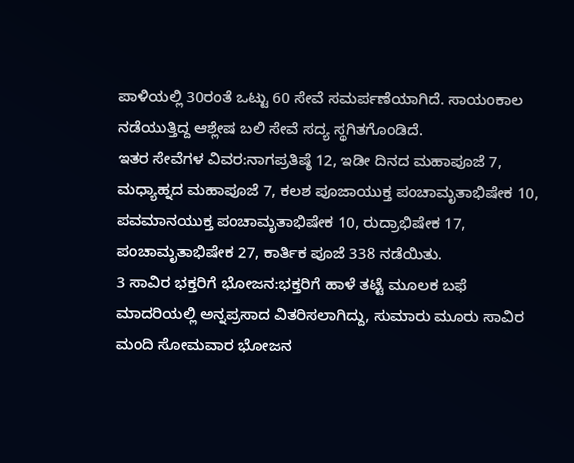ಪಾಳಿಯಲ್ಲಿ 30ರಂತೆ ಒಟ್ಟು 60 ಸೇವೆ ಸಮರ್ಪಣೆಯಾಗಿದೆ. ಸಾಯಂಕಾಲ ನಡೆಯುತ್ತಿದ್ದ ಆಶ್ಲೇಷ ಬಲಿ ಸೇವೆ ಸದ್ಯ ಸ್ಥಗಿತಗೊಂಡಿದೆ.
ಇತರ ಸೇವೆಗಳ ವಿವರ:ನಾಗಪ್ರತಿಷ್ಠೆ 12, ಇಡೀ ದಿನದ ಮಹಾಪೂಜೆ 7, ಮಧ್ಯಾಹ್ನದ ಮಹಾಪೂಜೆ 7, ಕಲಶ ಪೂಜಾಯುಕ್ತ ಪಂಚಾಮೃತಾಭಿಷೇಕ 10, ಪವಮಾನಯುಕ್ತ ಪಂಚಾಮೃತಾಭಿಷೇಕ 10, ರುದ್ರಾಭಿಷೇಕ 17, ಪಂಚಾಮೃತಾಭಿಷೇಕ 27, ಕಾರ್ತಿಕ ಪೂಜೆ 338 ನಡೆಯಿತು.
3 ಸಾವಿರ ಭಕ್ತರಿಗೆ ಭೋಜನ:ಭಕ್ತರಿಗೆ ಹಾಳೆ ತಟ್ಟೆ ಮೂಲಕ ಬಫೆ ಮಾದರಿಯಲ್ಲಿ ಅನ್ನಪ್ರಸಾದ ವಿತರಿಸಲಾಗಿದ್ದು, ಸುಮಾರು ಮೂರು ಸಾವಿರ ಮಂದಿ ಸೋಮವಾರ ಭೋಜನ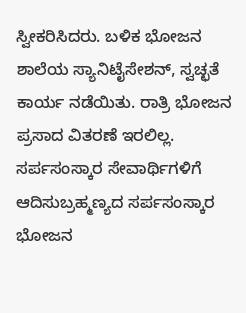ಸ್ವೀಕರಿಸಿದರು. ಬಳಿಕ ಭೋಜನ ಶಾಲೆಯ ಸ್ಯಾನಿಟೈಸೇಶನ್, ಸ್ವಚ್ಛತೆ ಕಾರ್ಯ ನಡೆಯಿತು. ರಾತ್ರಿ ಭೋಜನ ಪ್ರಸಾದ ವಿತರಣೆ ಇರಲಿಲ್ಲ. ಸರ್ಪಸಂಸ್ಕಾರ ಸೇವಾರ್ಥಿಗಳಿಗೆ ಆದಿಸುಬ್ರಹ್ಮಣ್ಯದ ಸರ್ಪಸಂಸ್ಕಾರ ಭೋಜನ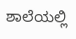ಶಾಲೆಯಲ್ಲಿ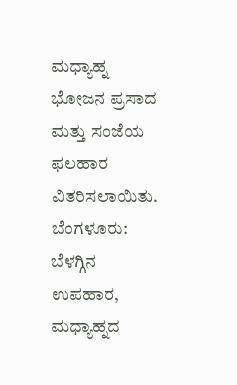ಮಧ್ಯಾಹ್ನ ಭೋಜನ ಪ್ರಸಾದ ಮತ್ತು ಸಂಜೆಯ ಫಲಹಾರ ವಿತರಿಸಲಾಯಿತು.
ಬೆಂಗಳೂರು: ಬೆಳಗ್ಗಿನ ಉಪಹಾರ, ಮಧ್ಯಾಹ್ನದ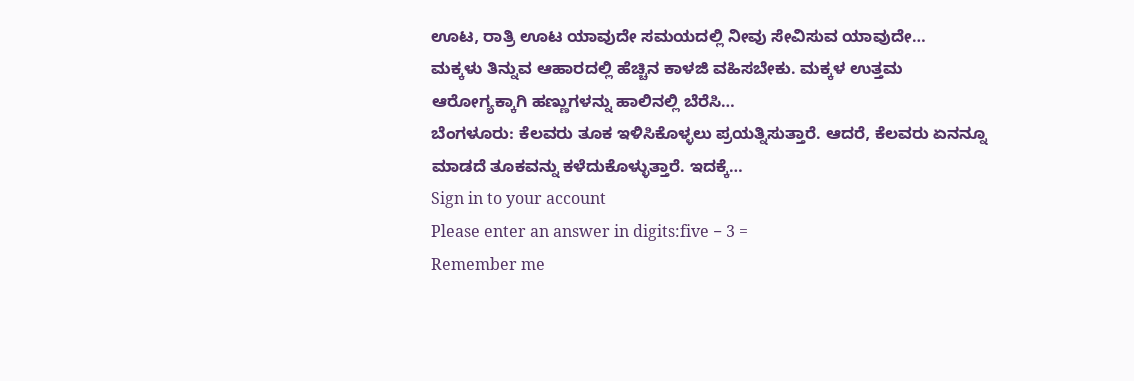ಊಟ, ರಾತ್ರಿ ಊಟ ಯಾವುದೇ ಸಮಯದಲ್ಲಿ ನೀವು ಸೇವಿಸುವ ಯಾವುದೇ…
ಮಕ್ಕಳು ತಿನ್ನುವ ಆಹಾರದಲ್ಲಿ ಹೆಚ್ಚಿನ ಕಾಳಜಿ ವಹಿಸಬೇಕು. ಮಕ್ಕಳ ಉತ್ತಮ ಆರೋಗ್ಯಕ್ಕಾಗಿ ಹಣ್ಣುಗಳನ್ನು ಹಾಲಿನಲ್ಲಿ ಬೆರೆಸಿ…
ಬೆಂಗಳೂರು: ಕೆಲವರು ತೂಕ ಇಳಿಸಿಕೊಳ್ಳಲು ಪ್ರಯತ್ನಿಸುತ್ತಾರೆ. ಆದರೆ, ಕೆಲವರು ಏನನ್ನೂ ಮಾಡದೆ ತೂಕವನ್ನು ಕಳೆದುಕೊಳ್ಳುತ್ತಾರೆ. ಇದಕ್ಕೆ…
Sign in to your account
Please enter an answer in digits:five − 3 =
Remember me